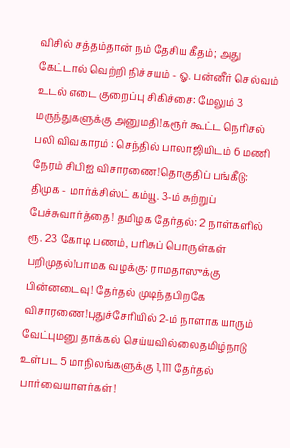விசில் சத்தம்தான் நம் தேசிய கீதம்; அது கேட்டால் வெற்றி நிச்சயம் - ஓ. பன்னீர் செல்வம் உடல் எடை குறைப்பு சிகிச்சை: மேலும் 3 மருந்துகளுக்கு அனுமதி!கரூர் கூட்ட நெரிசல் பலி விவகாரம் : செந்தில் பாலாஜியிடம் 6 மணி நேரம் சிபிஐ விசாரணை!தொகுதிப் பங்கீடு: திமுக - மார்க்சிஸ்ட் கம்யூ. 3-ம் சுற்றுப் பேச்சுவார்த்தை! தமிழக தேர்தல்: 2 நாள்களில் ரூ. 23 கோடி பணம், பரிசுப் பொருள்கள் பறிமுதல்!பாமக வழக்கு: ராமதாஸுக்கு பின்னடைவு! தேர்தல் முடிந்தபிறகே விசாரணை!புதுச்சேரியில் 2-ம் நாளாக யாரும் வேட்புமனு தாக்கல் செய்யவில்லைதமிழ்நாடு உள்பட 5 மாநிலங்களுக்கு 1,111 தேர்தல் பார்வையாளர்கள்!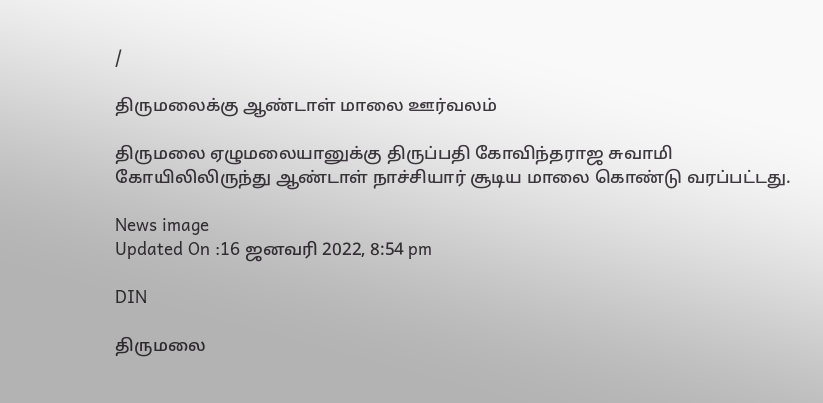/

திருமலைக்கு ஆண்டாள் மாலை ஊர்வலம்

திருமலை ஏழுமலையானுக்கு திருப்பதி கோவிந்தராஜ சுவாமி கோயிலிலிருந்து ஆண்டாள் நாச்சியார் சூடிய மாலை கொண்டு வரப்பட்டது.

News image
Updated On :16 ஜனவரி 2022, 8:54 pm

DIN

திருமலை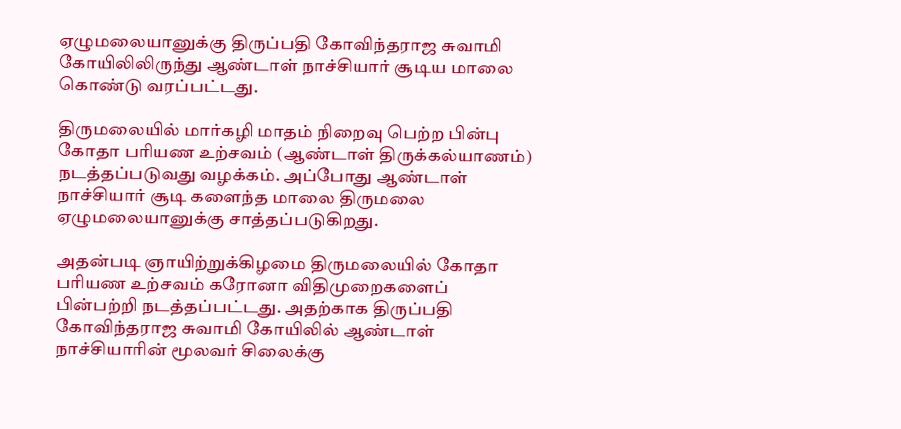ஏழுமலையானுக்கு திருப்பதி கோவிந்தராஜ சுவாமி கோயிலிலிருந்து ஆண்டாள் நாச்சியார் சூடிய மாலை கொண்டு வரப்பட்டது.

திருமலையில் மார்கழி மாதம் நிறைவு பெற்ற பின்பு கோதா பரியண உற்சவம் (ஆண்டாள் திருக்கல்யாணம்) நடத்தப்படுவது வழக்கம். அப்போது ஆண்டாள் நாச்சியார் சூடி களைந்த மாலை திருமலை ஏழுமலையானுக்கு சாத்தப்படுகிறது.

அதன்படி ஞாயிற்றுக்கிழமை திருமலையில் கோதா பரியண உற்சவம் கரோனா விதிமுறைகளைப் பின்பற்றி நடத்தப்பட்டது. அதற்காக திருப்பதி கோவிந்தராஜ சுவாமி கோயிலில் ஆண்டாள் நாச்சியாரின் மூலவர் சிலைக்கு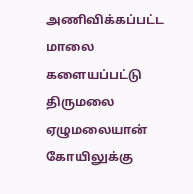அணிவிக்கப்பட்ட மாலை களையப்பட்டு திருமலை ஏழுமலையான் கோயிலுக்கு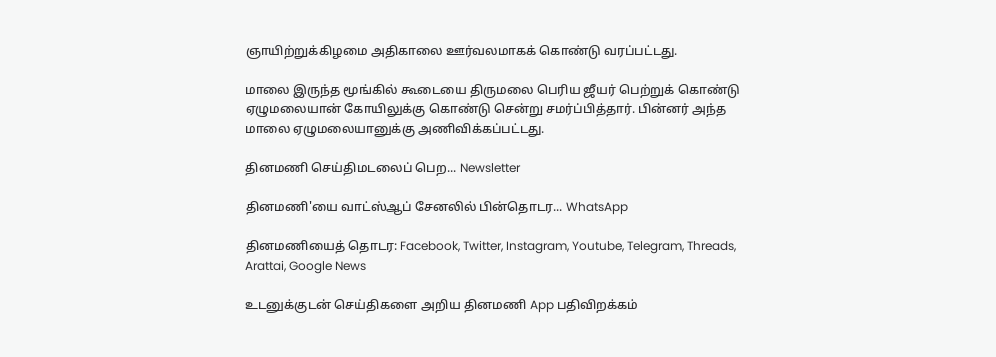ஞாயிற்றுக்கிழமை அதிகாலை ஊர்வலமாகக் கொண்டு வரப்பட்டது.

மாலை இருந்த மூங்கில் கூடையை திருமலை பெரிய ஜீயர் பெற்றுக் கொண்டு ஏழுமலையான் கோயிலுக்கு கொண்டு சென்று சமர்ப்பித்தார். பின்னர் அந்த மாலை ஏழுமலையானுக்கு அணிவிக்கப்பட்டது.

தினமணி செய்திமடலைப் பெற... Newsletter

தினமணி'யை வாட்ஸ்ஆப் சேனலில் பின்தொடர... WhatsApp

தினமணியைத் தொடர: Facebook, Twitter, Instagram, Youtube, Telegram, Threads, Arattai, Google News

உடனுக்குடன் செய்திகளை அறிய தினமணி App பதிவிறக்கம்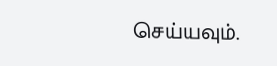செய்யவும்.